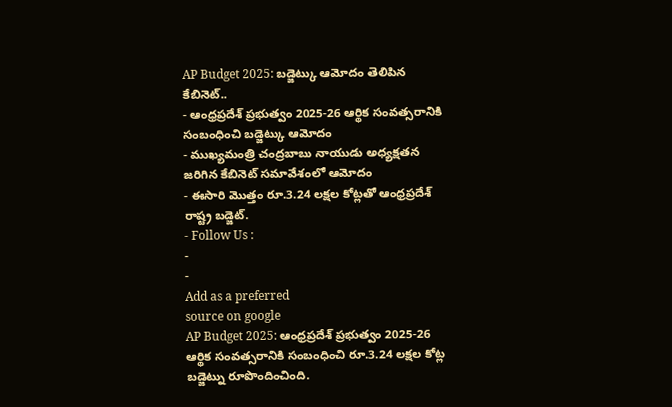AP Budget 2025: బడ్జెట్కు ఆమోదం తెలిపిన కేబినెట్..
- ఆంధ్రప్రదేశ్ ప్రభుత్వం 2025-26 ఆర్థిక సంవత్సరానికి సంబంధించి బడ్జెట్కు ఆమోదం
- ముఖ్యమంత్రి చంద్రబాబు నాయుడు అధ్యక్షతన జరిగిన కేబినెట్ సమావేశంలో ఆమోదం
- ఈసారి మొత్తం రూ.3.24 లక్షల కోట్లతో ఆంధ్రప్రదేశ్ రాష్ట్ర బడ్జెట్.
- Follow Us :
-
-
Add as a preferred
source on google
AP Budget 2025: ఆంధ్రప్రదేశ్ ప్రభుత్వం 2025-26 ఆర్థిక సంవత్సరానికి సంబంధించి రూ.3.24 లక్షల కోట్ల బడ్జెట్ను రూపొందించింది.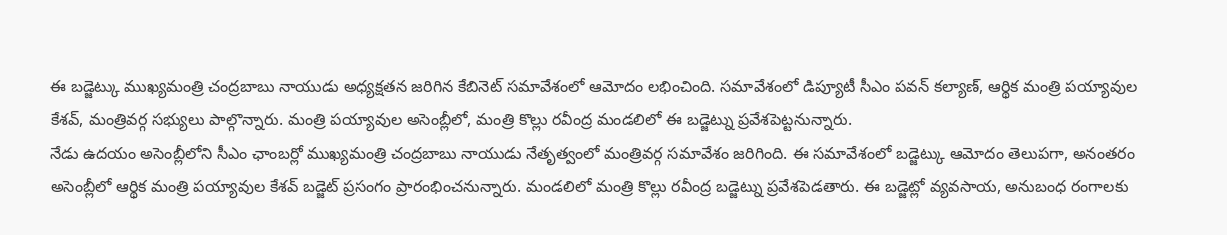ఈ బడ్జెట్కు ముఖ్యమంత్రి చంద్రబాబు నాయుడు అధ్యక్షతన జరిగిన కేబినెట్ సమావేశంలో ఆమోదం లభించింది. సమావేశంలో డిప్యూటీ సీఎం పవన్ కల్యాణ్, ఆర్థిక మంత్రి పయ్యావుల కేశవ్, మంత్రివర్గ సభ్యులు పాల్గొన్నారు. మంత్రి పయ్యావుల అసెంబ్లీలో, మంత్రి కొల్లు రవీంద్ర మండలిలో ఈ బడ్జెట్ను ప్రవేశపెట్టనున్నారు.
నేడు ఉదయం అసెంబ్లీలోని సీఎం ఛాంబర్లో ముఖ్యమంత్రి చంద్రబాబు నాయుడు నేతృత్వంలో మంత్రివర్గ సమావేశం జరిగింది. ఈ సమావేశంలో బడ్జెట్కు ఆమోదం తెలుపగా, అనంతరం అసెంబ్లీలో ఆర్థిక మంత్రి పయ్యావుల కేశవ్ బడ్జెట్ ప్రసంగం ప్రారంభించనున్నారు. మండలిలో మంత్రి కొల్లు రవీంద్ర బడ్జెట్ను ప్రవేశపెడతారు. ఈ బడ్జెట్లో వ్యవసాయ, అనుబంధ రంగాలకు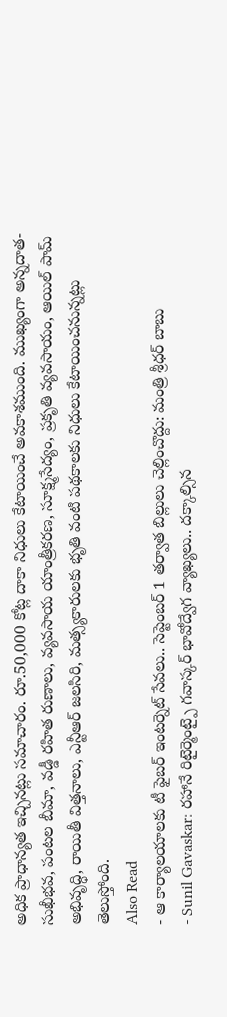అధిక ప్రాధాన్యత ఇచ్చినట్లు సమాచారం. రూ.50,000 కోట్ల దాకా నిధులు కేటాయించే అవకాశముంది. ముఖ్యంగా అన్నదాత-సుఖీభవ, పంటల బీమా, వడ్డీ రహిత రుణాలు, వ్యవసాయ యాంత్రీకరణ, సూక్ష్మసేద్యం, ప్రకృతి వ్యవసాయం, ఆయిల్ పామ్ అభివృద్ధి, రాయితీ విత్తనాలు, ఎన్టీఆర్ జలసిరి, మత్స్యకారులకు భృతి వంటి పథకాలకు నిధులు కేటాయించనున్నట్లు తెలుస్తోంది.
Also Read
- ఆ కార్యాలయాలకు టీ ఫైబర్ ఇంటర్నెట్ సేవలు.. సెప్టెంబర్ 1 తర్వాత బిల్లులు చెల్లించొద్దు: మంత్రి శ్రీధర్ బాబు
- Sunil Gavaskar: రహానే రిటైర్మెంట్పై గవాస్కర్ భావోద్వేగ వ్యాఖ్యలు.. దక్కాల్సిన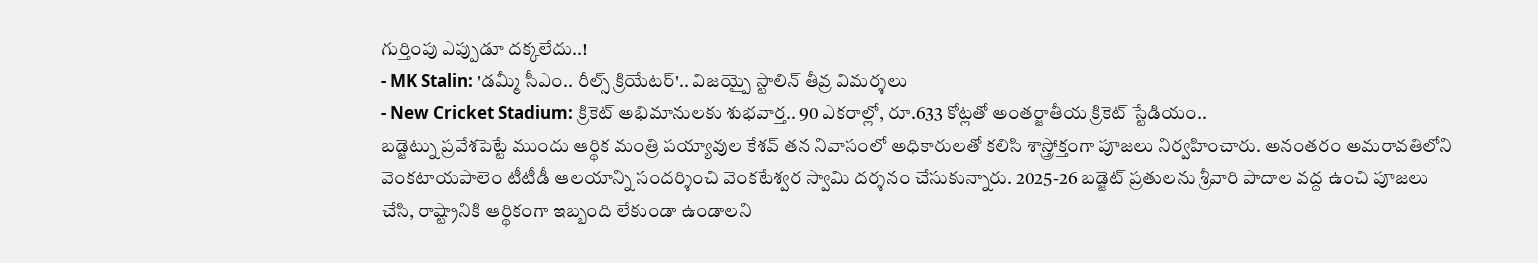గుర్తింపు ఎప్పుడూ దక్కలేదు..!
- MK Stalin: 'డమ్మీ సీఎం.. రీల్స్ క్రియేటర్'.. విజయ్పై స్టాలిన్ తీవ్ర విమర్శలు
- New Cricket Stadium: క్రికెట్ అభిమానులకు శుభవార్త.. 90 ఎకరాల్లో, రూ.633 కోట్లతో అంతర్జాతీయ క్రికెట్ స్టేడియం..
బడ్జెట్ను ప్రవేశపెట్టే ముందు ఆర్థిక మంత్రి పయ్యావుల కేశవ్ తన నివాసంలో అధికారులతో కలిసి శాస్త్రోక్తంగా పూజలు నిర్వహించారు. అనంతరం అమరావతిలోని వెంకటాయపాలెం టీటీడీ ఆలయాన్ని సందర్శించి వెంకటేశ్వర స్వామి దర్శనం చేసుకున్నారు. 2025-26 బడ్జెట్ ప్రతులను శ్రీవారి పాదాల వద్ద ఉంచి పూజలు చేసి, రాష్ట్రానికి ఆర్థికంగా ఇబ్బంది లేకుండా ఉండాలని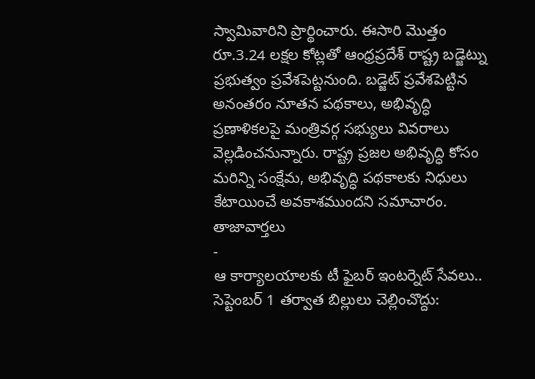స్వామివారిని ప్రార్థించారు. ఈసారి మొత్తం రూ.3.24 లక్షల కోట్లతో ఆంధ్రప్రదేశ్ రాష్ట్ర బడ్జెట్ను ప్రభుత్వం ప్రవేశపెట్టనుంది. బడ్జెట్ ప్రవేశపెట్టిన అనంతరం నూతన పథకాలు, అభివృద్ధి ప్రణాళికలపై మంత్రివర్గ సభ్యులు వివరాలు వెల్లడించనున్నారు. రాష్ట్ర ప్రజల అభివృద్ధి కోసం మరిన్ని సంక్షేమ, అభివృద్ధి పథకాలకు నిధులు కేటాయించే అవకాశముందని సమాచారం.
తాజావార్తలు
-
ఆ కార్యాలయాలకు టీ ఫైబర్ ఇంటర్నెట్ సేవలు.. సెప్టెంబర్ 1 తర్వాత బిల్లులు చెల్లించొద్దు: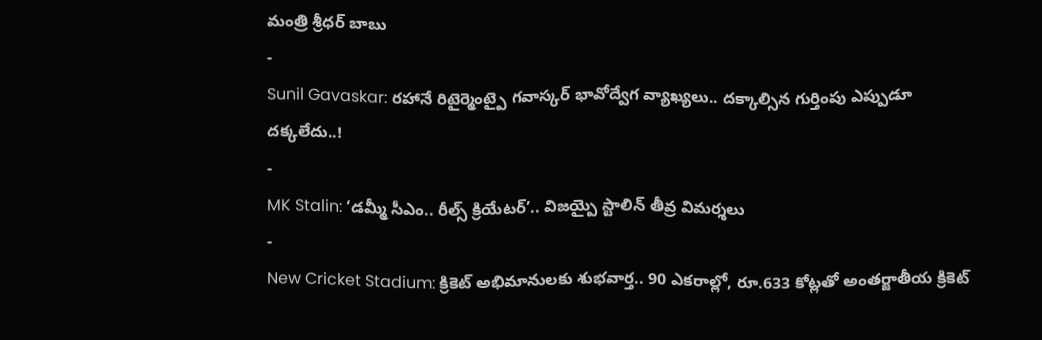మంత్రి శ్రీధర్ బాబు
-
Sunil Gavaskar: రహానే రిటైర్మెంట్పై గవాస్కర్ భావోద్వేగ వ్యాఖ్యలు.. దక్కాల్సిన గుర్తింపు ఎప్పుడూ దక్కలేదు..!
-
MK Stalin: ‘డమ్మీ సీఎం.. రీల్స్ క్రియేటర్’.. విజయ్పై స్టాలిన్ తీవ్ర విమర్శలు
-
New Cricket Stadium: క్రికెట్ అభిమానులకు శుభవార్త.. 90 ఎకరాల్లో, రూ.633 కోట్లతో అంతర్జాతీయ క్రికెట్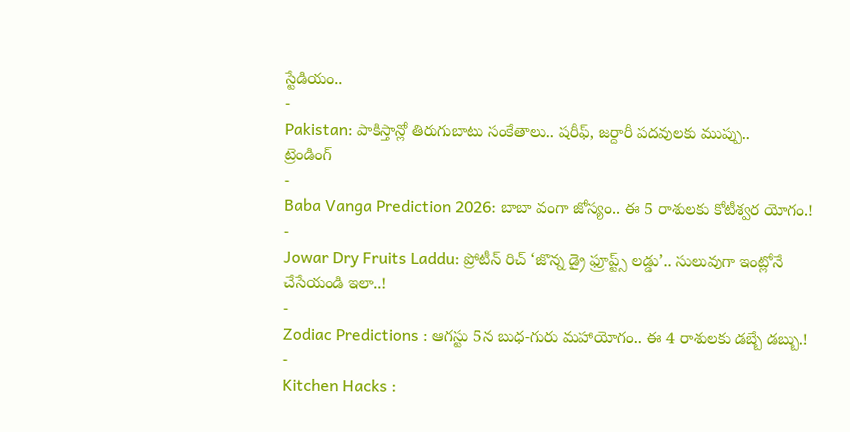స్టేడియం..
-
Pakistan: పాకిస్తాన్లో తిరుగుబాటు సంకేతాలు.. షరీఫ్, జర్దారీ పదవులకు ముప్పు..
ట్రెండింగ్
-
Baba Vanga Prediction 2026: బాబా వంగా జోస్యం.. ఈ 5 రాశులకు కోటీశ్వర యోగం.!
-
Jowar Dry Fruits Laddu: ప్రోటీన్ రిచ్ ‘జొన్న డ్రై ఫ్రూప్ట్స్ లడ్డు’.. సులువుగా ఇంట్లోనే చేసేయండి ఇలా..!
-
Zodiac Predictions : ఆగస్టు 5న బుధ-గురు మహాయోగం.. ఈ 4 రాశులకు డబ్బే డబ్బు.!
-
Kitchen Hacks :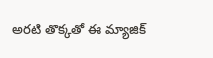అరటి తొక్కతో ఈ మ్యాజిక్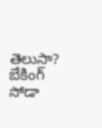తెలుసా? బేకింగ్ సోడా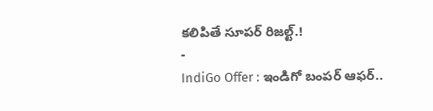కలిపితే సూపర్ రిజల్ట్.!
-
IndiGo Offer : ఇండిగో బంపర్ ఆఫర్..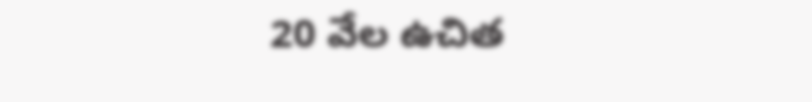20 వేల ఉచిత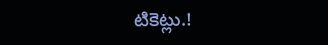టికెట్లు.!